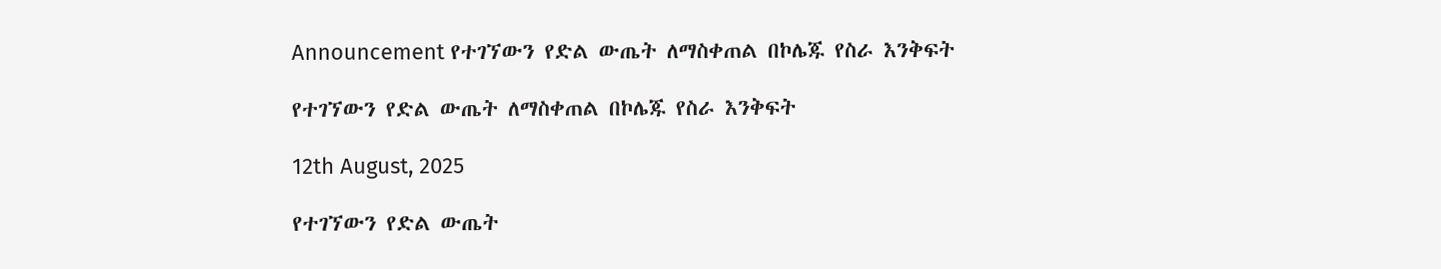Announcement የተገኘውን የድል ውጤት ለማስቀጠል በኮሌጁ የስራ እንቅፍት

የተገኘውን የድል ውጤት ለማስቀጠል በኮሌጁ የስራ እንቅፍት

12th August, 2025

የተገኘውን የድል ውጤት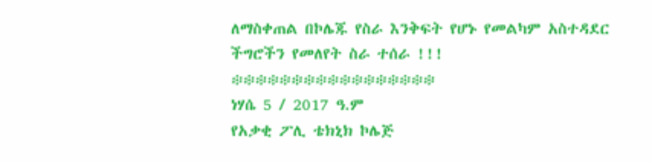ለማስቀጠል በኮሌጁ የስራ እንቅፍት የሆኑ የመልካም አስተዳደር ችግሮችን የመለየት ስራ ተሰራ !!!
፨፨፨፨፨፨፨፨፨፨፨፨፨፨፨፨፨
ነሃሴ 5 / 2017 ዓ.ም
የአቃቂ ፖሊ ቴክኒክ ኮሌጅ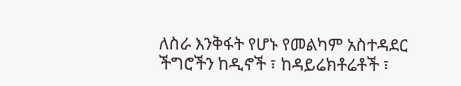ለስራ እንቅፋት የሆኑ የመልካም አስተዳደር ችግሮችን ከዲኖች ፣ ከዳይሬክቶሬቶች ፣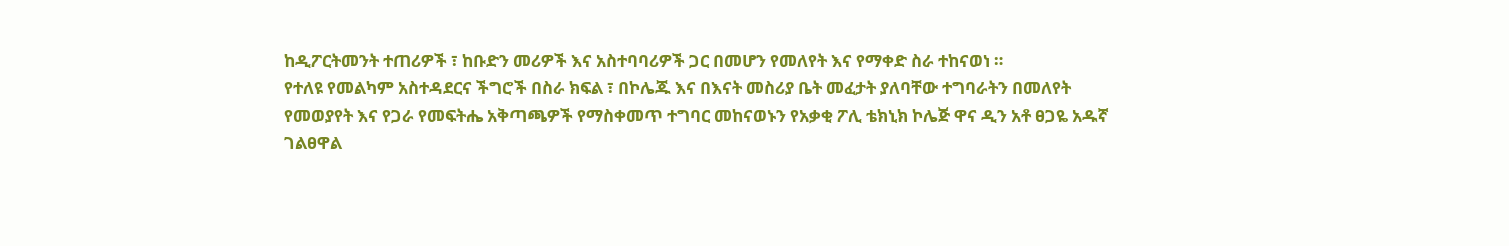ከዲፖርትመንት ተጠሪዎች ፣ ከቡድን መሪዎች እና አስተባባሪዎች ጋር በመሆን የመለየት እና የማቀድ ስራ ተከናወነ ።
የተለዩ የመልካም አስተዳደርና ችግሮች በስራ ክፍል ፣ በኮሌጁ እና በእናት መስሪያ ቤት መፈታት ያለባቸው ተግባራትን በመለየት የመወያየት እና የጋራ የመፍትሔ አቅጣጫዎች የማስቀመጥ ተግባር መከናወኑን የአቃቂ ፖሊ ቴክኒክ ኮሌጅ ዋና ዲን አቶ ፀጋዬ አዱኛ ገልፀዋል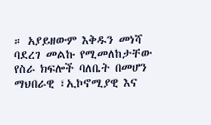። አያይዘውም እቅዱን መነሻ ባደረገ መልኩ የሚመለከታቸው የስራ ክፍሎች ባለቤት በመሆን ማህበራዊ ፣ኢኮኖሚያዊ እና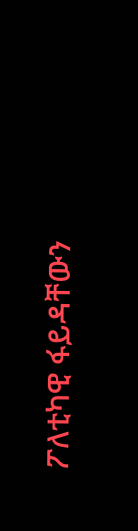ፖለቲካዊ ፋይዳቸውን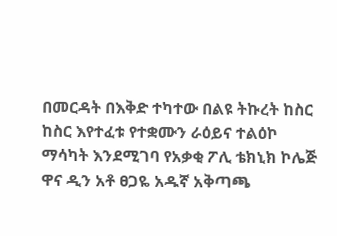በመርዳት በእቅድ ተካተው በልዩ ትኩረት ከስር ከስር እየተፈቱ የተቋሙን ራዕይና ተልዕኮ ማሳካት እንደሚገባ የአቃቂ ፖሊ ቴክኒክ ኮሌጅ ዋና ዲን አቶ ፀጋዬ አዱኛ አቅጣጫ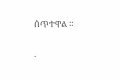ሰጥተዋል ።

.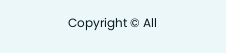Copyright © All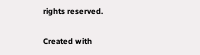rights reserved.

Created with